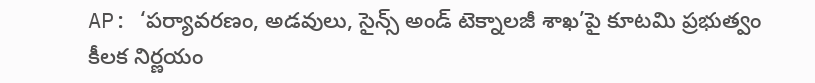AP: ‘పర్యావరణం, అడవులు, సైన్స్ అండ్ టెక్నాలజీ శాఖ’పై కూటమి ప్రభుత్వం కీలక నిర్ణయం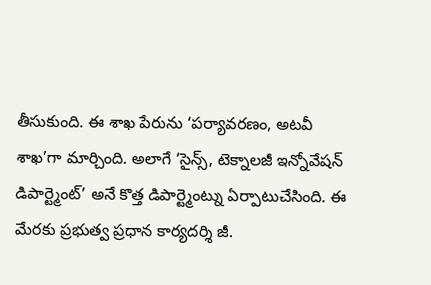తీసుకుంది. ఈ శాఖ పేరును ‘పర్యావరణం, అటవీ శాఖ’గా మార్చింది. అలాగే ‘సైన్స్, టెక్నాలజీ ఇన్నోవేషన్ డిపార్ట్మెంట్’ అనే కొత్త డిపార్ట్మెంట్ను ఏర్పాటుచేసింది. ఈ మేరకు ప్రభుత్వ ప్రధాన కార్యదర్శి జీ.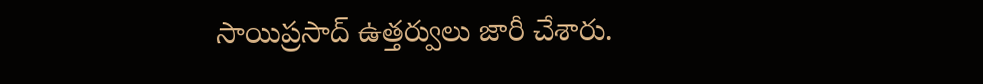సాయిప్రసాద్ ఉత్తర్వులు జారీ చేశారు.